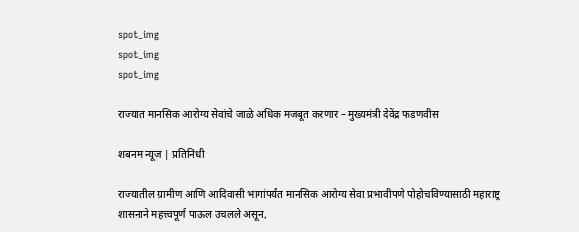spot_img
spot_img
spot_img

राज्यात मानसिक आरोग्य सेवांचे जाळे अधिक मजबूत करणार – मुख्यमंत्री देवेंद्र फडणवीस

शबनम न्यूज | प्रतिनिधी

राज्यातील ग्रामीण आणि आदिवासी भागांपर्यंत मानसिक आरोग्य सेवा प्रभावीपणे पोहोचविण्यासाठी महाराष्ट्र शासनाने महत्त्वपूर्ण पाऊल उचलले असून,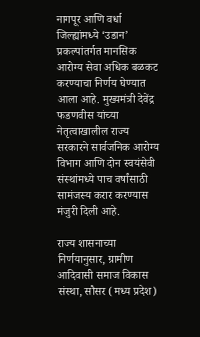नागपूर आणि वर्धा जिल्ह्यांमध्ये ‘उडान’ प्रकल्पांतर्गत मानसिक आरोग्य सेवा अधिक बळकट करण्याचा निर्णय घेण्यात आला आहे. मुख्यमंत्री देवेंद्र फडणवीस यांच्या नेतृत्वाखालील राज्य सरकारने सार्वजनिक आरोग्य विभाग आणि दोन स्वयंसेवी संस्थांमध्ये पाच वर्षांसाठी सामंजस्य करार करण्यास मंजुरी दिली आहे.

राज्य शासनाच्या निर्णयानुसार, ग्रामीण आदिवासी समाज विकास संस्था, सौसर (मध्य प्रदेश)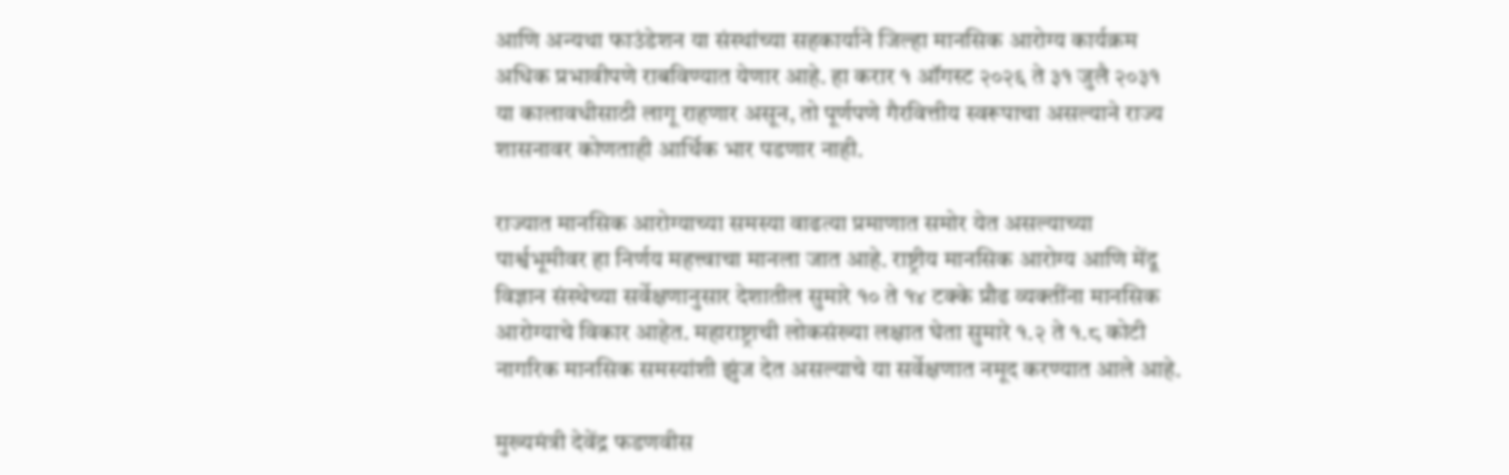आणि अन्यथा फाउंडेशन या संस्थांच्या सहकार्याने जिल्हा मानसिक आरोग्य कार्यक्रम अधिक प्रभावीपणे राबविण्यात येणार आहे. हा करार १ ऑगस्ट २०२६ ते ३१ जुलै २०३१ या कालावधीसाठी लागू राहणार असून, तो पूर्णपणे गैरवित्तीय स्वरूपाचा असल्याने राज्य शासनावर कोणताही आर्थिक भार पडणार नाही.

राज्यात मानसिक आरोग्याच्या समस्या वाढत्या प्रमाणात समोर येत असल्याच्या पार्श्वभूमीवर हा निर्णय महत्त्वाचा मानला जात आहे. राष्ट्रीय मानसिक आरोग्य आणि मेंदू विज्ञान संस्थेच्या सर्वेक्षणानुसार देशातील सुमारे १० ते १४ टक्के प्रौढ व्यक्तींना मानसिक आरोग्याचे विकार आहेत. महाराष्ट्राची लोकसंख्या लक्षात घेता सुमारे १.२ ते १.८ कोटी नागरिक मानसिक समस्यांशी झुंज देत असल्याचे या सर्वेक्षणात नमूद करण्यात आले आहे.

मुख्यमंत्री देवेंद्र फडणवीस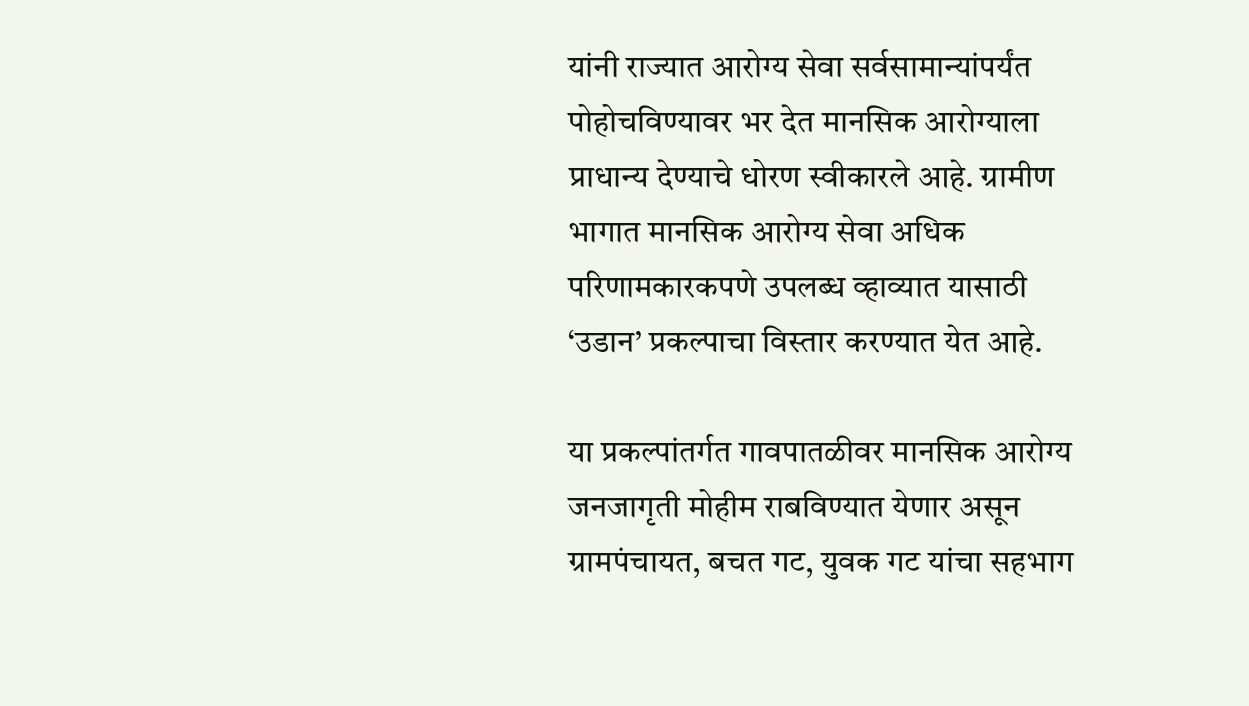यांनी राज्यात आरोग्य सेवा सर्वसामान्यांपर्यंत पोहोचविण्यावर भर देत मानसिक आरोग्याला प्राधान्य देण्याचे धोरण स्वीकारले आहे. ग्रामीण भागात मानसिक आरोग्य सेवा अधिक परिणामकारकपणे उपलब्ध व्हाव्यात यासाठी ‘उडान’ प्रकल्पाचा विस्तार करण्यात येत आहे.

या प्रकल्पांतर्गत गावपातळीवर मानसिक आरोग्य जनजागृती मोहीम राबविण्यात येणार असून ग्रामपंचायत, बचत गट, युवक गट यांचा सहभाग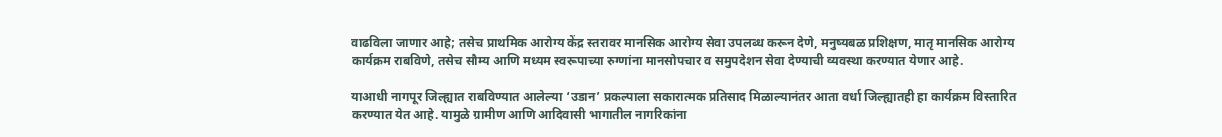वाढविला जाणार आहे; तसेच प्राथमिक आरोग्य केंद्र स्तरावर मानसिक आरोग्य सेवा उपलब्ध करून देणे, मनुष्यबळ प्रशिक्षण, मातृ मानसिक आरोग्य कार्यक्रम राबविणे, तसेच सौम्य आणि मध्यम स्वरूपाच्या रुग्णांना मानसोपचार व समुपदेशन सेवा देण्याची व्यवस्था करण्यात येणार आहे.

याआधी नागपूर जिल्ह्यात राबविण्यात आलेल्या ‘उडान’ प्रकल्पाला सकारात्मक प्रतिसाद मिळाल्यानंतर आता वर्धा जिल्ह्यातही हा कार्यक्रम विस्तारित करण्यात येत आहे. यामुळे ग्रामीण आणि आदिवासी भागातील नागरिकांना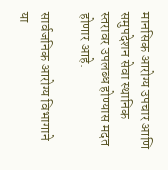मानसिक आरोग्य उपचार आणि समुपदेशन सेवा स्थानिक स्तरावर उपलब्ध होण्यास मदत होणार आहे.

सार्वजनिक आरोग्य विभागाने या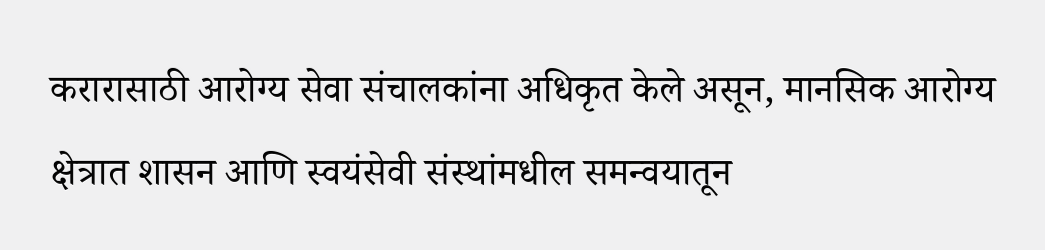करारासाठी आरोग्य सेवा संचालकांना अधिकृत केले असून, मानसिक आरोग्य क्षेत्रात शासन आणि स्वयंसेवी संस्थांमधील समन्वयातून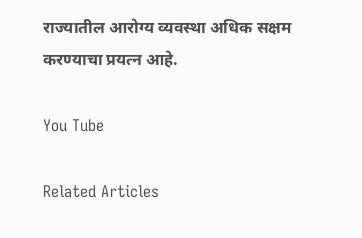राज्यातील आरोग्य व्यवस्था अधिक सक्षम करण्याचा प्रयत्न आहे.

You Tube

Related Articles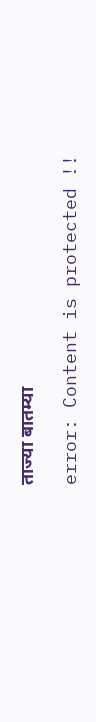ताज्या बातम्या

error: Content is protected !!